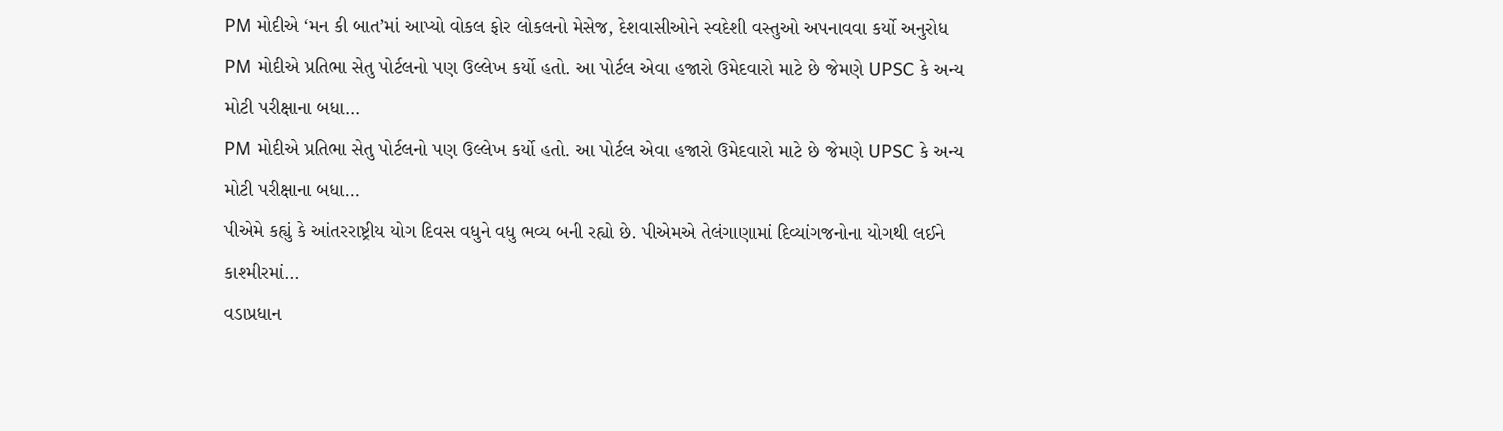PM મોદીએ ‘મન કી બાત’માં આપ્યો વોકલ ફોર લોકલનો મેસેજ, દેશવાસીઓને સ્વદેશી વસ્તુઓ અપનાવવા કર્યો અનુરોધ
PM મોદીએ પ્રતિભા સેતુ પોર્ટલનો પણ ઉલ્લેખ કર્યો હતો. આ પોર્ટલ એવા હજારો ઉમેદવારો માટે છે જેમણે UPSC કે અન્ય મોટી પરીક્ષાના બધા…
PM મોદીએ પ્રતિભા સેતુ પોર્ટલનો પણ ઉલ્લેખ કર્યો હતો. આ પોર્ટલ એવા હજારો ઉમેદવારો માટે છે જેમણે UPSC કે અન્ય મોટી પરીક્ષાના બધા…
પીએમે કહ્યું કે આંતરરાષ્ટ્રીય યોગ દિવસ વધુને વધુ ભવ્ય બની રહ્યો છે. પીએમએ તેલંગાણામાં દિવ્યાંગજનોના યોગથી લઈને કાશ્મીરમાં…
વડાપ્રધાન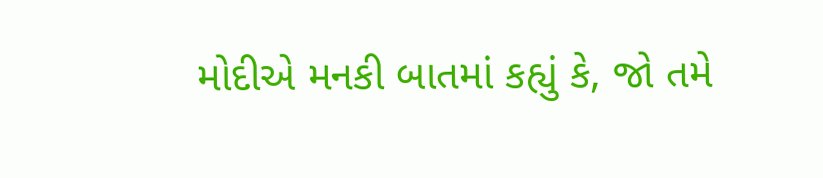મોદીએ મનકી બાતમાં કહ્યું કે, જો તમે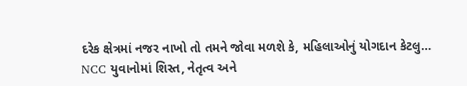દરેક ક્ષેત્રમાં નજર નાખો તો તમને જોવા મળશે કે, મહિલાઓનું યોગદાન કેટલુ…
NCC યુવાનોમાં શિસ્ત, નેતૃત્વ અને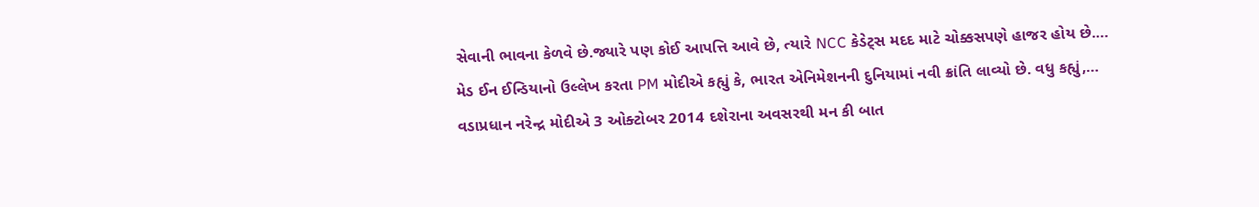સેવાની ભાવના કેળવે છે.જ્યારે પણ કોઈ આપત્તિ આવે છે, ત્યારે NCC કેડેટ્સ મદદ માટે ચોક્કસપણે હાજર હોય છે.…
મેડ ઈન ઈન્ડિયાનો ઉલ્લેખ કરતા PM મોદીએ કહ્યું કે, ભારત એનિમેશનની દુનિયામાં નવી ક્રાંતિ લાવ્યો છે. વધુ કહ્યું,…
વડાપ્રધાન નરેન્દ્ર મોદીએ 3 ઓક્ટોબર 2014 દશેરાના અવસરથી મન કી બાત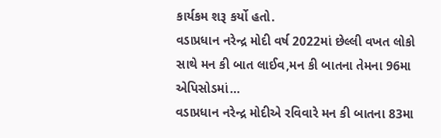કાર્યકમ શરૂ કર્યો હતો.
વડાપ્રધાન નરેન્દ્ર મોદી વર્ષ 2022માં છેલ્લી વખત લોકો સાથે મન કી બાત લાઈવ,મન કી બાતના તેમના 96મા એપિસોડમાં…
વડાપ્રધાન નરેન્દ્ર મોદીએ રવિવારે મન કી બાતના 83મા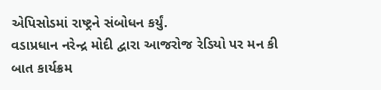એપિસોડમાં રાષ્ટ્રને સંબોધન કર્યું.
વડાપ્રધાન નરેન્દ્ર મોદી દ્વારા આજરોજ રેડિયો પર મન કી બાત કાર્યક્રમ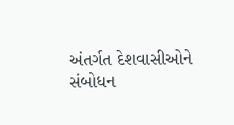અંતર્ગત દેશવાસીઓને સંબોધન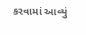કરવામાં આવ્યું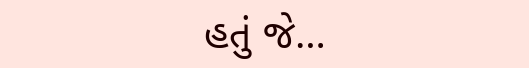હતું જે…